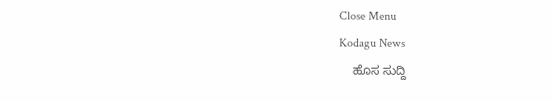Close Menu
Kodagu News
    ಹೊಸ ಸುದ್ದಿ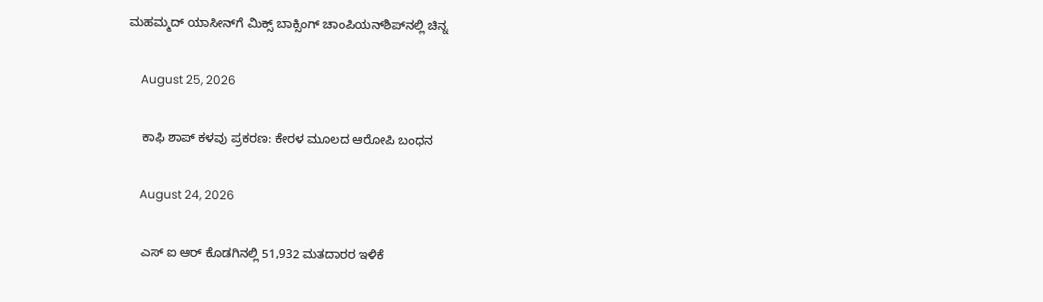ಮಹಮ್ಮದ್ ಯಾಸೀನ್‌ಗೆ ಮಿಕ್ಸ್ ಬಾಕ್ಸಿಂಗ್ ಚಾಂಪಿಯನ್‌ಶಿಪ್‌ನಲ್ಲಿ ಚಿನ್ನ

    August 25, 2026

    ಕಾಫಿ ಶಾಪ್ ಕಳವು ಪ್ರಕರಣ: ಕೇರಳ ಮೂಲದ ಆರೋಪಿ ಬಂಧನ

    August 24, 2026

    ಎಸ್ ಐ ಆರ್ ಕೊಡಗಿನಲ್ಲಿ 51,932 ಮತದಾರರ ಇಳಿಕೆ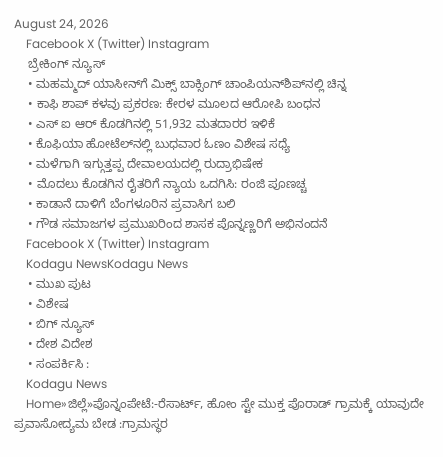August 24, 2026
    Facebook X (Twitter) Instagram
    ಬ್ರೇಕಿಂಗ್ ನ್ಯೂಸ್
    • ಮಹಮ್ಮದ್ ಯಾಸೀನ್‌ಗೆ ಮಿಕ್ಸ್ ಬಾಕ್ಸಿಂಗ್ ಚಾಂಪಿಯನ್‌ಶಿಪ್‌ನಲ್ಲಿ ಚಿನ್ನ
    • ಕಾಫಿ ಶಾಪ್ ಕಳವು ಪ್ರಕರಣ: ಕೇರಳ ಮೂಲದ ಆರೋಪಿ ಬಂಧನ
    • ಎಸ್ ಐ ಆರ್ ಕೊಡಗಿನಲ್ಲಿ 51,932 ಮತದಾರರ ಇಳಿಕೆ
    • ಕೊಫಿಯಾ ಹೋಟೆಲ್‌ನಲ್ಲಿ ಬುಧವಾರ ಓಣಂ ವಿಶೇಷ ಸಧ್ಯೆ
    • ಮಳೆಗಾಗಿ ಇಗ್ಗುತ್ತಪ್ಪ ದೇವಾಲಯದಲ್ಲಿ ರುದ್ರಾಭಿಷೇಕ
    • ಮೊದಲು ಕೊಡಗಿನ ರೈತರಿಗೆ ನ್ಯಾಯ ಒದಗಿಸಿ: ರಂಜಿ ಪೂಣಚ್ಚ
    • ಕಾಡಾನೆ ದಾಳಿಗೆ ಬೆಂಗಳೂರಿನ ಪ್ರವಾಸಿಗ ಬಲಿ
    • ಗೌಡ ಸಮಾಜಗಳ ಪ್ರಮುಖರಿಂದ ಶಾಸಕ ಪೊನ್ನಣ್ಣರಿಗೆ ಅಭಿನಂದನೆ
    Facebook X (Twitter) Instagram
    Kodagu NewsKodagu News
    • ಮುಖ ಪುಟ
    • ವಿಶೇಷ
    • ಬಿಗ್ ನ್ಯೂಸ್
    • ದೇಶ ವಿದೇಶ
    • ಸಂಪರ್ಕಿಸಿ :
    Kodagu News
    Home»ಜಿಲ್ಲೆ»ಪೊನ್ನಂಪೇಟೆ:-ರೆಸಾರ್ಟ್, ಹೋಂ ಸ್ಟೇ ಮುಕ್ತ ಪೊರಾಡ್ ಗ್ರಾಮಕ್ಕೆ ಯಾವುದೇ ಪ್ರವಾಸೋದ್ಯಮ ಬೇಡ :ಗ್ರಾಮಸ್ಥರ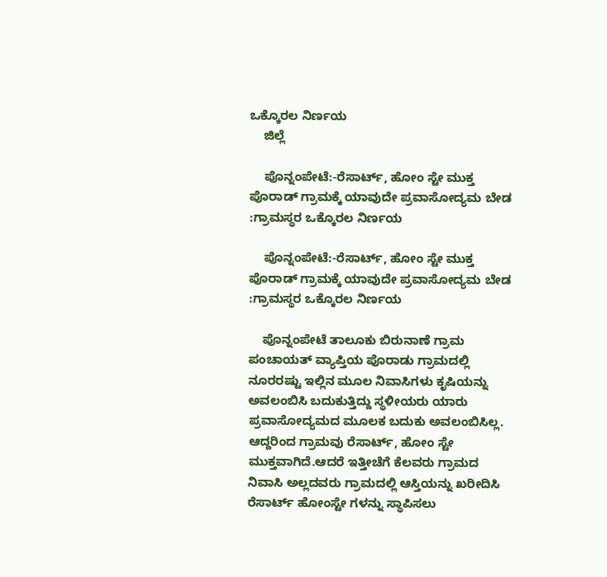ಒಕ್ಕೊರಲ ನಿರ್ಣಯ
    ಜಿಲ್ಲೆ

    ಪೊನ್ನಂಪೇಟೆ:-ರೆಸಾರ್ಟ್, ಹೋಂ ಸ್ಟೇ ಮುಕ್ತ ಪೊರಾಡ್ ಗ್ರಾಮಕ್ಕೆ ಯಾವುದೇ ಪ್ರವಾಸೋದ್ಯಮ ಬೇಡ :ಗ್ರಾಮಸ್ಥರ ಒಕ್ಕೊರಲ ನಿರ್ಣಯ

    ಪೊನ್ನಂಪೇಟೆ:-ರೆಸಾರ್ಟ್, ಹೋಂ ಸ್ಟೇ ಮುಕ್ತ ಪೊರಾಡ್ ಗ್ರಾಮಕ್ಕೆ ಯಾವುದೇ ಪ್ರವಾಸೋದ್ಯಮ ಬೇಡ :ಗ್ರಾಮಸ್ಥರ ಒಕ್ಕೊರಲ ನಿರ್ಣಯ

    ಪೊನ್ನಂಪೇಟೆ ತಾಲೂಕು ಬಿರುನಾಣೆ ಗ್ರಾಮ ಪಂಚಾಯತ್ ವ್ಯಾಪ್ತಿಯ ಪೊರಾಡು ಗ್ರಾಮದಲ್ಲಿ ನೂರರಷ್ಟು ಇಲ್ಲಿನ ಮೂಲ ನಿವಾಸಿಗಳು ಕೃಷಿಯನ್ನು ಅವಲಂಬಿಸಿ ಬದುಕುತ್ತಿದ್ದು ಸ್ಥಳೀಯರು ಯಾರು ಪ್ರವಾಸೋದ್ಯಮದ ಮೂಲಕ ಬದುಕು ಅವಲಂಬಿಸಿಲ್ಲ. ಆದ್ದರಿಂದ ಗ್ರಾಮವು ರೆಸಾರ್ಟ್, ಹೋಂ ಸ್ಟೇ ಮುಕ್ತವಾಗಿದೆ.ಆದರೆ ಇತ್ತೀಚೆಗೆ ಕೆಲವರು ಗ್ರಾಮದ ನಿವಾಸಿ ಅಲ್ಲದವರು ಗ್ರಾಮದಲ್ಲಿ ಆಸ್ತಿಯನ್ನು ಖರೀದಿಸಿ ರೆಸಾರ್ಟ್ ಹೋಂಸ್ಟೇ ಗಳನ್ನು ಸ್ಥಾಪಿಸಲು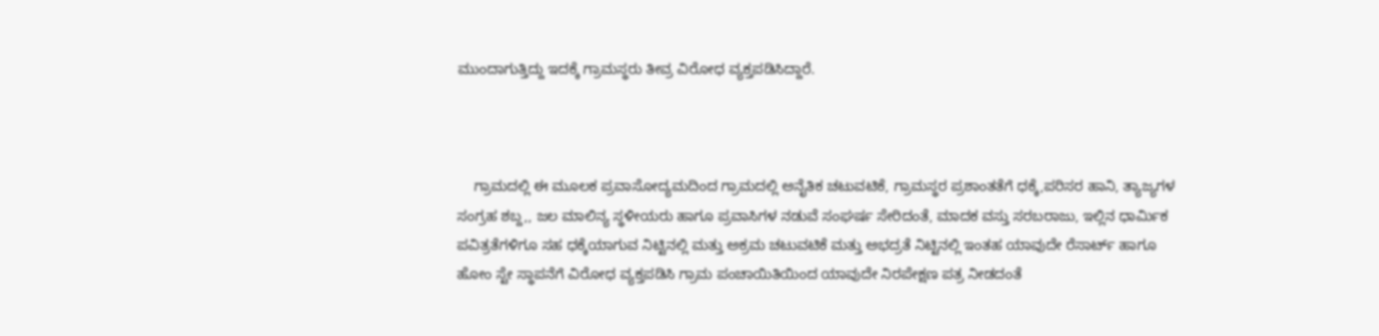ಮುಂದಾಗುತ್ತಿದ್ದು ಇದಕ್ಕೆ ಗ್ರಾಮಸ್ಥರು ತೀವ್ರ ವಿರೋಧ ವ್ಯಕ್ತಪಡಿಸಿದ್ದಾರೆ.



    ಗ್ರಾಮದಲ್ಲಿ ಈ ಮೂಲಕ ಪ್ರವಾಸೋದ್ಯಮದಿಂದ ಗ್ರಾಮದಲ್ಲಿ ಅನೈತಿಕ ಚಟುವಟಿಕೆ, ಗ್ರಾಮಸ್ಥರ ಪ್ರಶಾಂತತೆಗೆ ಧಕ್ಕೆ,ಪರಿಸರ ಹಾನಿ, ತ್ಯಾಜ್ಯಗಳ ಸಂಗ್ರಹ ಶಬ್ದ,, ಜಲ ಮಾಲಿನ್ಯ ಸ್ಥಳೀಯರು ಹಾಗೂ ಪ್ರವಾಸಿಗಳ ನಡುವೆ ಸಂಘರ್ಷ ಸೇರಿದಂತೆ, ಮಾದಕ ವಸ್ತು ಸರಬರಾಜು, ಇಲ್ಲಿನ ಧಾರ್ಮಿಕ ಪವಿತ್ರತೆಗಳಿಗೂ ಸಹ ಧಕ್ಕೆಯಾಗುವ ನಿಟ್ಟಿನಲ್ಲಿ ಮತ್ತು ಅಕ್ರಮ ಚಟುವಟಿಕೆ ಮತ್ತು ಅಭದ್ರತೆ ನಿಟ್ಟಿನಲ್ಲಿ ಇಂತಹ ಯಾವುದೇ ರೆಸಾರ್ಟ್ ಹಾಗೂ ಹೋಂ ಸ್ಟೇ ಸ್ಥಾಪನೆಗೆ ವಿರೋಧ ವ್ಯಕ್ತಪಡಿಸಿ ಗ್ರಾಮ ಪಂಚಾಯಿತಿಯಿಂದ ಯಾವುದೇ ನಿರಪೇಕ್ಷಣ ಪತ್ರ ನೀಡದಂತೆ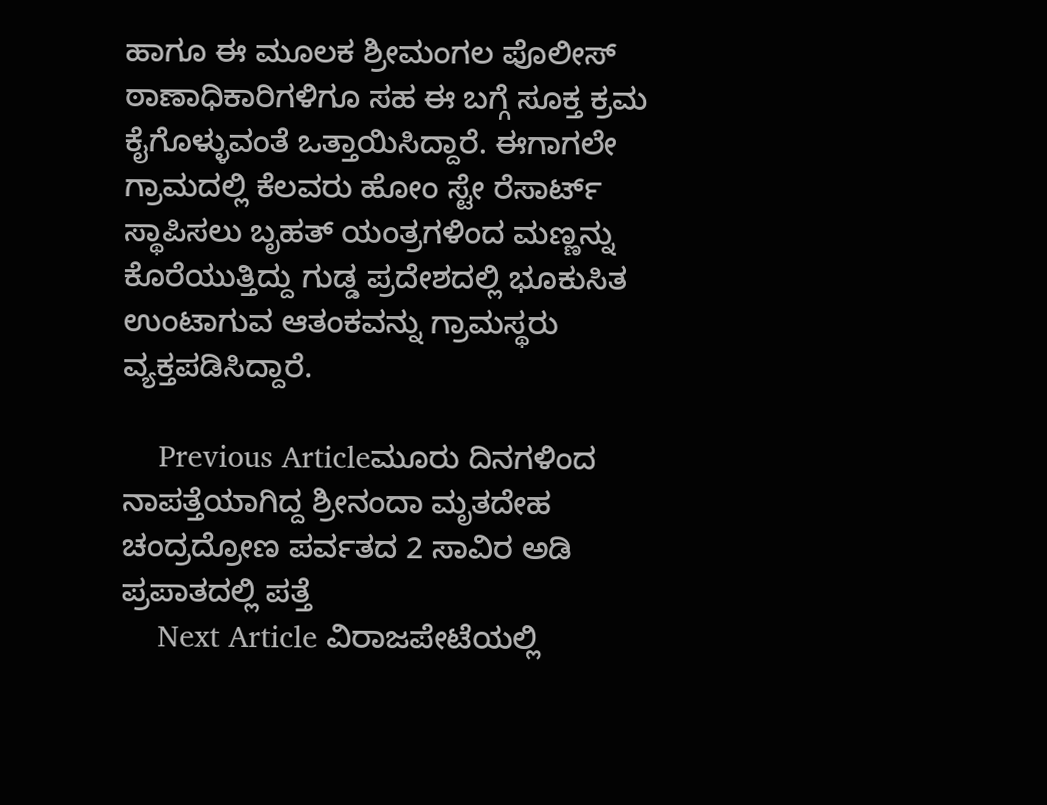ಹಾಗೂ ಈ ಮೂಲಕ ಶ್ರೀಮಂಗಲ ಪೊಲೀಸ್ ಠಾಣಾಧಿಕಾರಿಗಳಿಗೂ ಸಹ ಈ ಬಗ್ಗೆ ಸೂಕ್ತ ಕ್ರಮ ಕೈಗೊಳ್ಳುವಂತೆ ಒತ್ತಾಯಿಸಿದ್ದಾರೆ. ಈಗಾಗಲೇ ಗ್ರಾಮದಲ್ಲಿ ಕೆಲವರು ಹೋಂ ಸ್ಟೇ ರೆಸಾರ್ಟ್ ಸ್ಥಾಪಿಸಲು ಬೃಹತ್ ಯಂತ್ರಗಳಿಂದ ಮಣ್ಣನ್ನು ಕೊರೆಯುತ್ತಿದ್ದು ಗುಡ್ಡ ಪ್ರದೇಶದಲ್ಲಿ ಭೂಕುಸಿತ ಉಂಟಾಗುವ ಆತಂಕವನ್ನು ಗ್ರಾಮಸ್ಥರು ವ್ಯಕ್ತಪಡಿಸಿದ್ದಾರೆ.

    Previous Articleಮೂರು ದಿನಗಳಿಂದ ನಾಪತ್ತೆಯಾಗಿದ್ದ ಶ್ರೀನಂದಾ ಮೃತದೇಹ ಚಂದ್ರದ್ರೋಣ ಪರ್ವತದ 2 ಸಾವಿರ ಅಡಿ ಪ್ರಪಾತದಲ್ಲಿ ಪತ್ತೆ
    Next Article ವಿರಾಜಪೇಟೆಯಲ್ಲಿ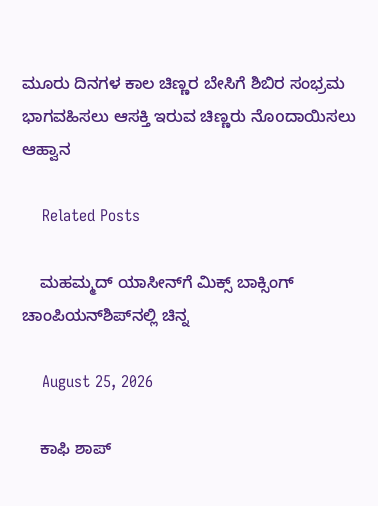ಮೂರು ದಿನಗಳ ಕಾಲ ಚಿಣ್ಣರ ಬೇಸಿಗೆ ಶಿಬಿರ ಸಂಭ್ರಮ ಭಾಗವಹಿಸಲು ಆಸಕ್ತಿ ಇರುವ ಚಿಣ್ಣರು ನೊoದಾಯಿಸಲು ಆಹ್ವಾನ

    Related Posts

    ಮಹಮ್ಮದ್ ಯಾಸೀನ್‌ಗೆ ಮಿಕ್ಸ್ ಬಾಕ್ಸಿಂಗ್ ಚಾಂಪಿಯನ್‌ಶಿಪ್‌ನಲ್ಲಿ ಚಿನ್ನ

    August 25, 2026

    ಕಾಫಿ ಶಾಪ್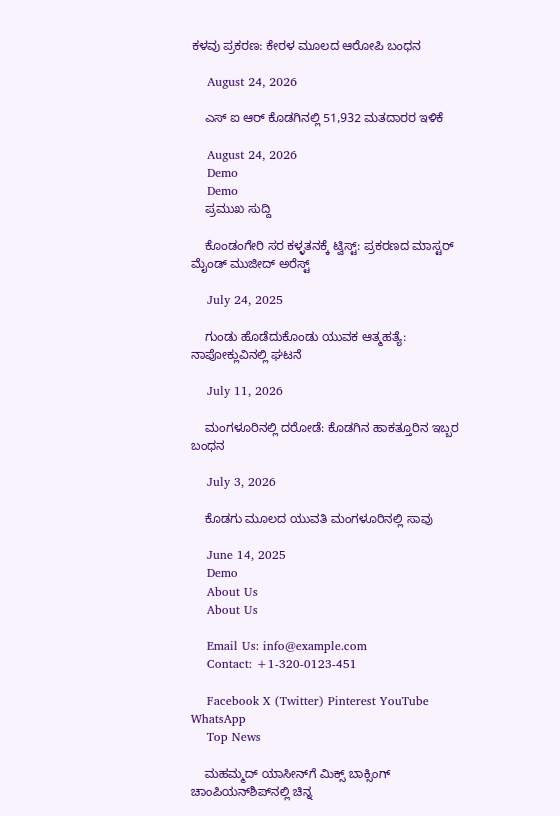ಕಳವು ಪ್ರಕರಣ: ಕೇರಳ ಮೂಲದ ಆರೋಪಿ ಬಂಧನ

    August 24, 2026

    ಎಸ್ ಐ ಆರ್ ಕೊಡಗಿನಲ್ಲಿ 51,932 ಮತದಾರರ ಇಳಿಕೆ

    August 24, 2026
    Demo
    Demo
    ಪ್ರಮುಖ ಸುದ್ದಿ

    ಕೊಂಡಂಗೇರಿ ಸರ ಕಳ್ಳತನಕ್ಕೆ ಟ್ವಿಸ್ಟ್: ಪ್ರಕರಣದ ಮಾಸ್ಟರ್ ಮೈಂಡ್ ಮುಜೀದ್ ಅರೆಸ್ಟ್

    July 24, 2025

    ಗುಂಡು ಹೊಡೆದುಕೊಂಡು ಯುವಕ ಆತ್ಮಹತ್ಯೆ: ನಾಪೋಕ್ಲುವಿನಲ್ಲಿ ಘಟನೆ

    July 11, 2026

    ಮಂಗಳೂರಿನಲ್ಲಿ ದರೋಡೆ: ಕೊಡಗಿನ ಹಾಕತ್ತೂರಿನ ಇಬ್ಬರ ಬಂಧನ

    July 3, 2026

    ಕೊಡಗು ಮೂಲದ ಯುವತಿ ಮಂಗಳೂರಿನಲ್ಲಿ ಸಾವು

    June 14, 2025
    Demo
    About Us
    About Us

    Email Us: info@example.com
    Contact: +1-320-0123-451

    Facebook X (Twitter) Pinterest YouTube WhatsApp
    Top News

    ಮಹಮ್ಮದ್ ಯಾಸೀನ್‌ಗೆ ಮಿಕ್ಸ್ ಬಾಕ್ಸಿಂಗ್ ಚಾಂಪಿಯನ್‌ಶಿಪ್‌ನಲ್ಲಿ ಚಿನ್ನ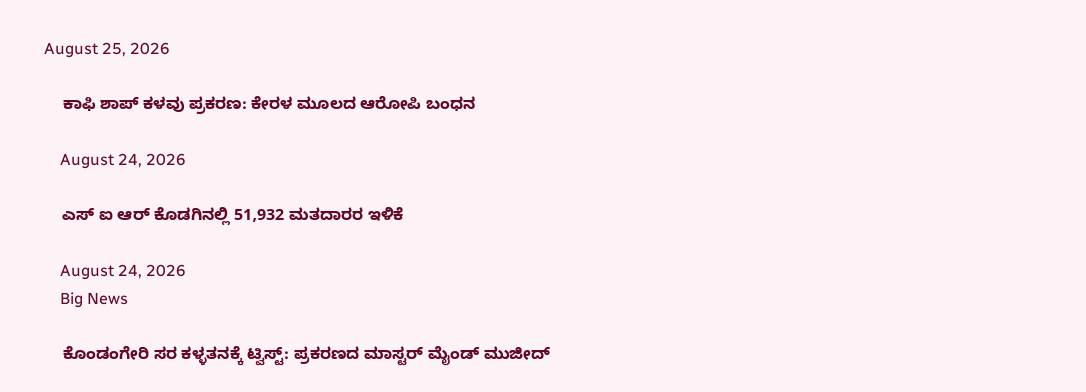August 25, 2026

    ಕಾಫಿ ಶಾಪ್ ಕಳವು ಪ್ರಕರಣ: ಕೇರಳ ಮೂಲದ ಆರೋಪಿ ಬಂಧನ

    August 24, 2026

    ಎಸ್ ಐ ಆರ್ ಕೊಡಗಿನಲ್ಲಿ 51,932 ಮತದಾರರ ಇಳಿಕೆ

    August 24, 2026
    Big News

    ಕೊಂಡಂಗೇರಿ ಸರ ಕಳ್ಳತನಕ್ಕೆ ಟ್ವಿಸ್ಟ್: ಪ್ರಕರಣದ ಮಾಸ್ಟರ್ ಮೈಂಡ್ ಮುಜೀದ್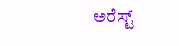ಅರೆಸ್ಟ್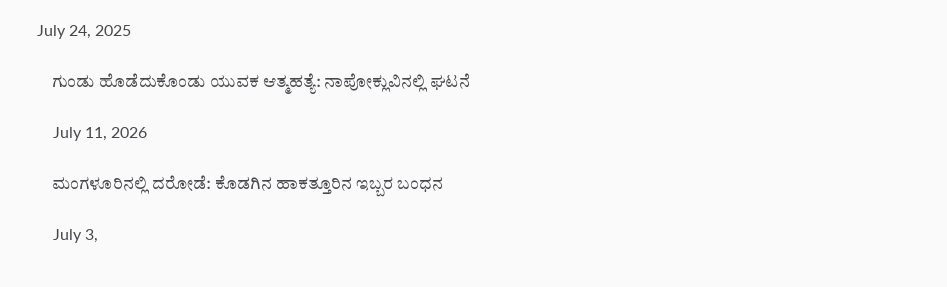July 24, 2025

    ಗುಂಡು ಹೊಡೆದುಕೊಂಡು ಯುವಕ ಆತ್ಮಹತ್ಯೆ: ನಾಪೋಕ್ಲುವಿನಲ್ಲಿ ಘಟನೆ

    July 11, 2026

    ಮಂಗಳೂರಿನಲ್ಲಿ ದರೋಡೆ: ಕೊಡಗಿನ ಹಾಕತ್ತೂರಿನ ಇಬ್ಬರ ಬಂಧನ

    July 3,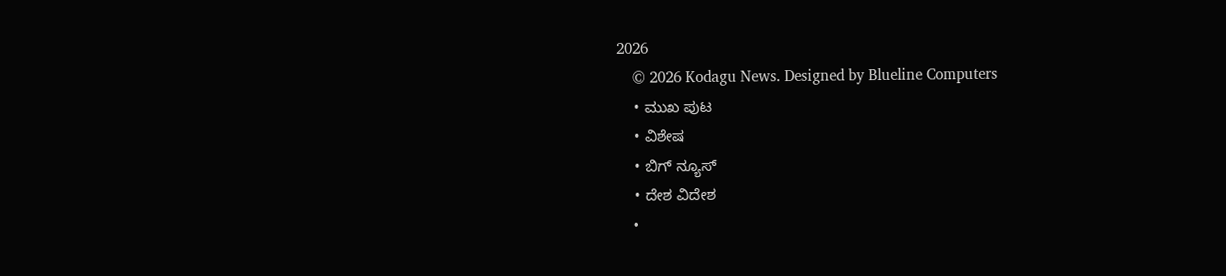2026
    © 2026 Kodagu News. Designed by Blueline Computers
    • ಮುಖ ಪುಟ
    • ವಿಶೇಷ
    • ಬಿಗ್ ನ್ಯೂಸ್
    • ದೇಶ ವಿದೇಶ
    •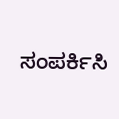ಸಂಪರ್ಕಿಸಿ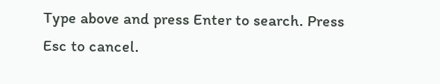Type above and press Enter to search. Press Esc to cancel.